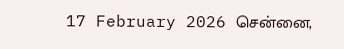17 February 2026 சென்னை,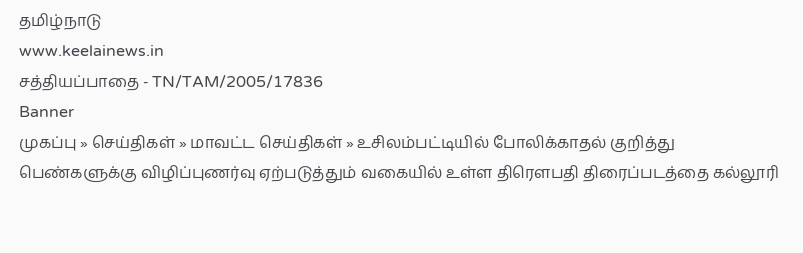தமிழ்நாடு
www.keelainews.in
சத்தியப்பாதை - TN/TAM/2005/17836
Banner
முகப்பு » செய்திகள் » மாவட்ட செய்திகள் » உசிலம்பட்டியில் போலிக்காதல் குறித்து பெண்களுக்கு விழிப்புணர்வு ஏற்படுத்தும் வகையில் உள்ள திரௌபதி திரைப்படத்தை கல்லூரி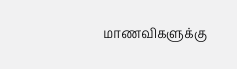மாணவிகளுக்கு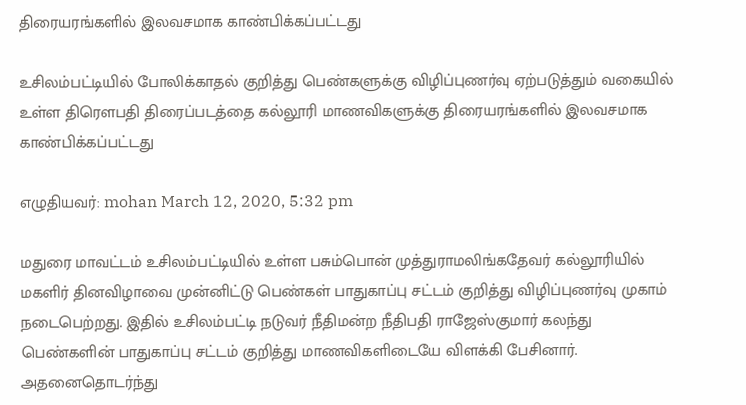திரையரங்களில் இலவசமாக காண்பிக்கப்பட்டது

உசிலம்பட்டியில் போலிக்காதல் குறித்து பெண்களுக்கு விழிப்புணர்வு ஏற்படுத்தும் வகையில் உள்ள திரௌபதி திரைப்படத்தை கல்லூரி மாணவிகளுக்கு திரையரங்களில் இலவசமாக காண்பிக்கப்பட்டது

எழுதியவர்: mohan March 12, 2020, 5:32 pm

மதுரை மாவட்டம் உசிலம்பட்டியில் உள்ள பசும்பொன் முத்துராமலிங்கதேவர் கல்லூரியில் மகளிர் தினவிழாவை முன்னிட்டு பெண்கள் பாதுகாப்பு சட்டம் குறித்து விழிப்புணர்வு முகாம் நடைபெற்றது. இதில் உசிலம்பட்டி நடுவர் நீதிமன்ற நீதிபதி ராஜேஸ்குமார் கலந்து பெண்களின் பாதுகாப்பு சட்டம் குறித்து மாணவிகளிடையே விளக்கி பேசினார். அதனைதொடர்ந்து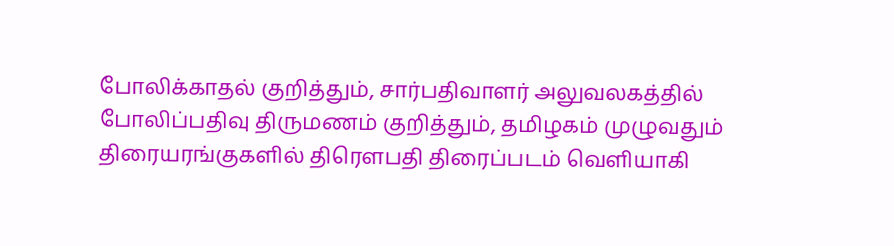போலிக்காதல் குறித்தும், சார்பதிவாளர் அலுவலகத்தில் போலிப்பதிவு திருமணம் குறித்தும், தமிழகம் முழுவதும் திரையரங்குகளில் திரௌபதி திரைப்படம் வெளியாகி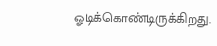ஓடிக்கொண்டிருக்கிறது.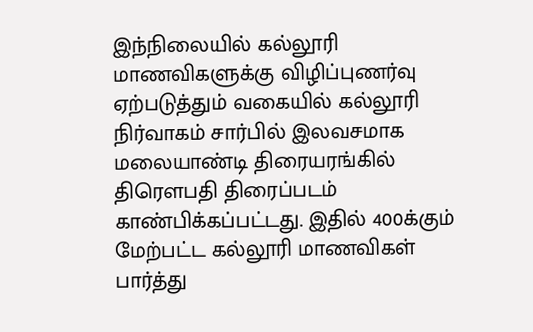இந்நிலையில் கல்லூரி மாணவிகளுக்கு விழிப்புணர்வு ஏற்படுத்தும் வகையில் கல்லூரி நிர்வாகம் சார்பில் இலவசமாக மலையாண்டி திரையரங்கில் திரௌபதி திரைப்படம் காண்பிக்கப்பட்டது. இதில் 400க்கும் மேற்பட்ட கல்லூரி மாணவிகள் பார்த்து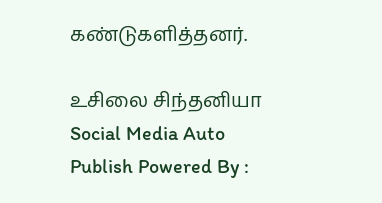கண்டுகளித்தனர்.

உசிலை சிந்தனியா
Social Media Auto Publish Powered By :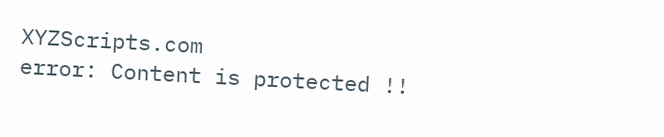XYZScripts.com
error: Content is protected !!